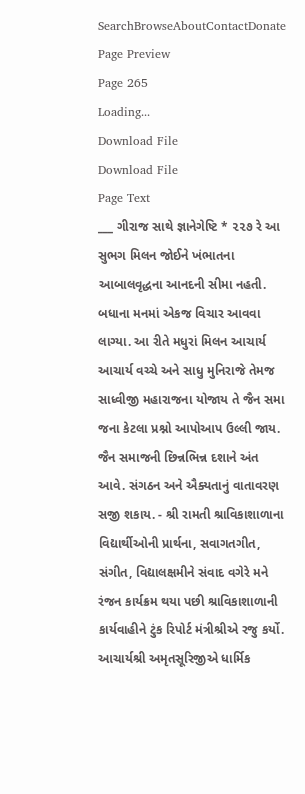SearchBrowseAboutContactDonate
Page Preview
Page 265
Loading...
Download File
Download File
Page Text
___ ગીરાજ સાથે જ્ઞાનેગેષ્ટિ * ૨૨૭ રે આ સુભગ મિલન જોઈને ખંભાતના આબાલવૃદ્ધના આનદની સીમા નહતી. બધાના મનમાં એકજ વિચાર આવવા લાગ્યા. આ રીતે મધુરાં મિલન આચાર્ય આચાર્ય વચ્ચે અને સાધુ મુનિરાજે તેમજ સાધ્વીજી મહારાજના યોજાય તે જૈન સમા જના કેટલા પ્રશ્નો આપોઆપ ઉલ્લી જાય. જૈન સમાજની છિન્નભિન્ન દશાને અંત આવે. સંગઠન અને ઐક્યતાનું વાતાવરણ સજી શકાય. - શ્રી રામતી શ્રાવિકાશાળાના વિદ્યાર્થીઓની પ્રાર્થના, સવાગતગીત, સંગીત, વિદ્યાલક્ષમીને સંવાદ વગેરે મને રંજન કાર્યક્રમ થયા પછી શ્રાવિકાશાળાની કાર્યવાહીને ટુંક રિપોર્ટ મંત્રીશ્રીએ રજુ કર્યો. આચાર્યશ્રી અમૃતસૂરિજીએ ધાર્મિક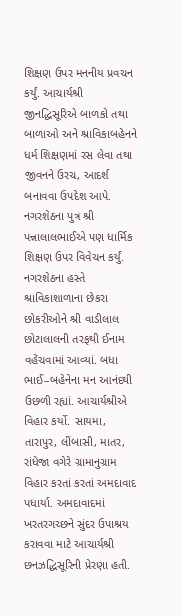શિક્ષણ ઉપર મનનીય પ્રવચન કર્યું. આચાર્યશ્રી જીનદ્ધિસૂરિએ બાળકો તથા બાળાઓ અને શ્રાવિકાબહેનને ધર્મ શિક્ષણમાં રસ લેવા તથા જીવનને ઉરચ, આદર્શ બનાવવા ઉપદેશ આપે. નગરશેઠના પુત્ર શ્રી પન્નાલાલભાઈએ પણ ધાર્મિક શિક્ષણ ઉપર વિવેચન કર્યું. નગરશેઠના હસ્તે શ્રાવિકાશાળાના છેકરા છોકરીઓને શ્રી વાડીલાલ છોટાલાલની તરફથી ઈનામ વહેંચવામાં આવ્યાં. બધા ભાઈ–બહેનેના મન આનંદથી ઉછળી રહ્યાં. આચાર્યશ્રીએ વિહાર કર્યો. સાયમા, તારાપુર, લીંબાસી, માતર, રાંધેજા વગેરે ગ્રામાનુગ્રામ વિહાર કરતાં કરતાં અમદાવાદ પધાર્યા. અમદાવાદમાં ખરતરગચ્છને સુંદર ઉપાશ્રય કરાવવા માટે આચાર્યશ્રી છનઝદ્ધિસૂરિની પ્રેરણા હતી.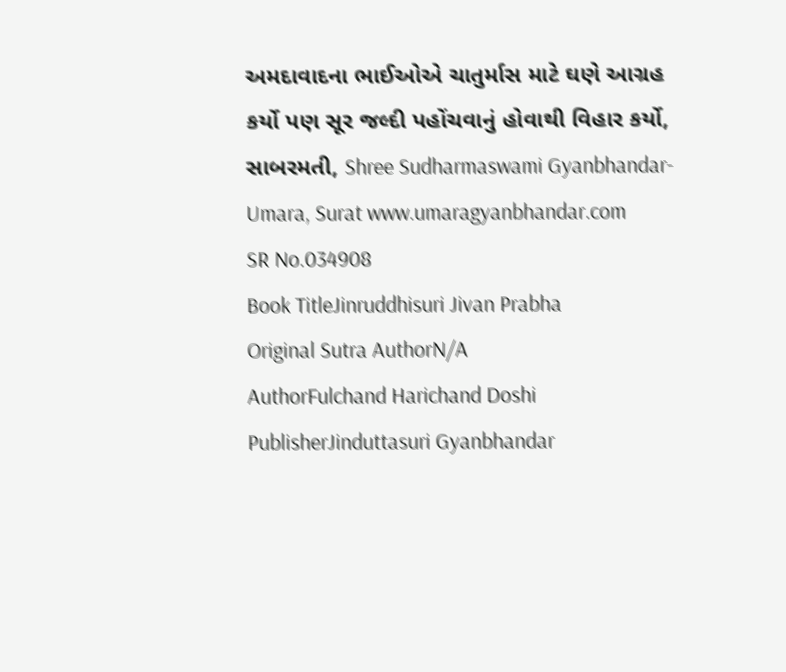અમદાવાદના ભાઈઓએ ચાતુર્માસ માટે ઘણે આગ્રહ કર્યો પણ સૂર જલ્દી પહોંચવાનું હોવાથી વિહાર કર્યો, સાબરમતી, Shree Sudharmaswami Gyanbhandar-Umara, Surat www.umaragyanbhandar.com
SR No.034908
Book TitleJinruddhisuri Jivan Prabha
Original Sutra AuthorN/A
AuthorFulchand Harichand Doshi
PublisherJinduttasuri Gyanbhandar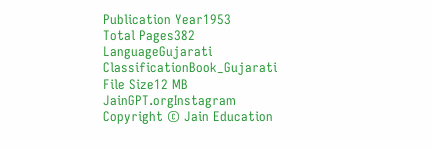Publication Year1953
Total Pages382
LanguageGujarati
ClassificationBook_Gujarati
File Size12 MB
JainGPT.orgInstagram
Copyright © Jain Education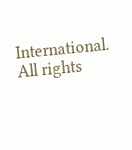International. All rights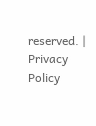reserved. | Privacy Policy